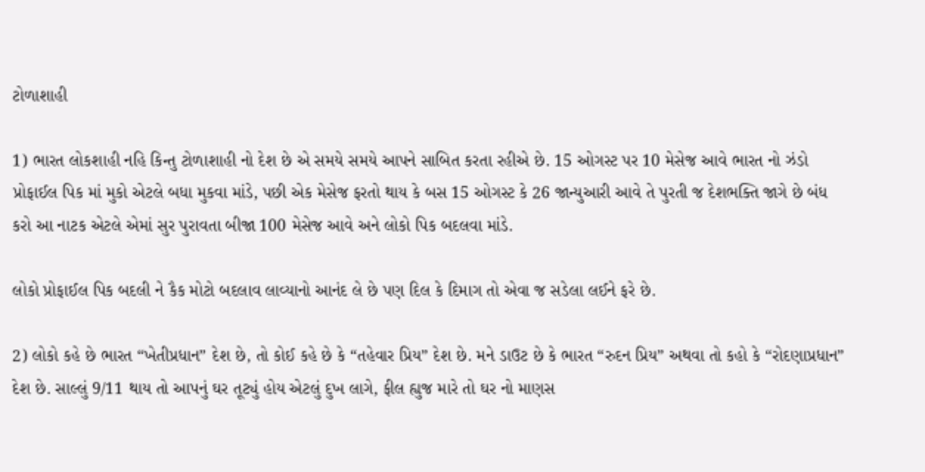ટોળાશાહી

1) ભારત લોકશાહી નહિ કિન્તુ ટોળાશાહી નો દેશ છે એ સમયે સમયે આપને સાબિત કરતા રહીએ છે. 15 ઓગસ્ટ પર 10 મેસેજ આવે ભારત નો ઝંડો પ્રોફાઈલ પિક માં મુકો એટલે બધા મુકવા માંડે, પછી એક મેસેજ ફરતો થાય કે બસ 15 ઓગસ્ટ કે 26 જાન્યુઆરી આવે તે પુરતી જ દેશભક્તિ જાગે છે બંધ કરો આ નાટક એટલે એમાં સુર પુરાવતા બીજા 100 મેસેજ આવે અને લોકો પિક બદલવા માંડે.

લોકો પ્રોફાઈલ પિક બદલી ને કૈક મોટો બદલાવ લાવ્યાનો આનંદ લે છે પણ દિલ કે દિમાગ તો એવા જ સડેલા લઈને ફરે છે.

2) લોકો કહે છે ભારત “ખેતીપ્રધાન” દેશ છે, તો કોઈ કહે છે કે “તહેવાર પ્રિય” દેશ છે. મને ડાઉટ છે કે ભારત “રુદન પ્રિય” અથવા તો કહો કે “રોદણાપ્રધાન” દેશ છે. સાલ્લું 9/11 થાય તો આપનું ઘર તૂટ્યું હોય એટલું દુખ લાગે, ફીલ હ્યુજ મારે તો ઘર નો માણસ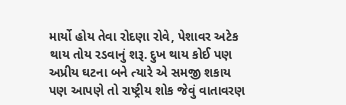માર્યો હોય તેવા રોદણા રોવે, પેશાવર અટેક થાય તોય રડવાનું શરૂ. દુખ થાય કોઈ પણ અપ્રીય ઘટના બને ત્યારે એ સમજી શકાય પણ આપણે તો રાષ્ટ્રીય શોક જેવું વાતાવરણ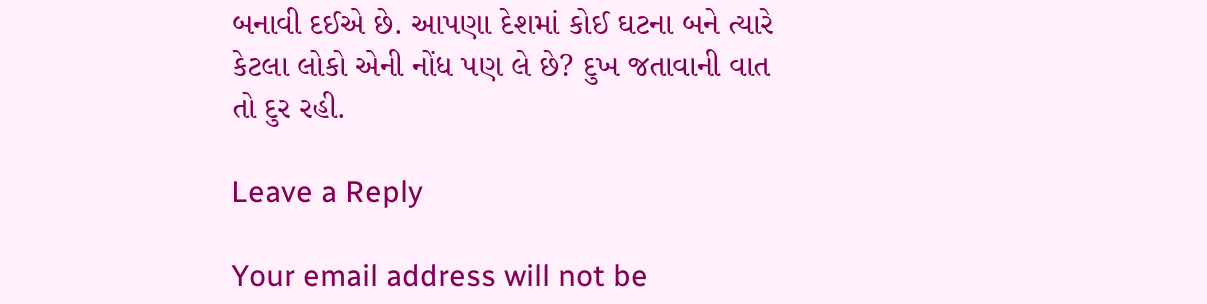બનાવી દઈએ છે. આપણા દેશમાં કોઈ ઘટના બને ત્યારે કેટલા લોકો એની નોંધ પણ લે છે? દુખ જતાવાની વાત તો દુર રહી.

Leave a Reply

Your email address will not be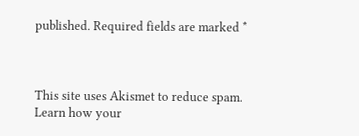published. Required fields are marked *



This site uses Akismet to reduce spam. Learn how your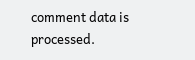comment data is processed.